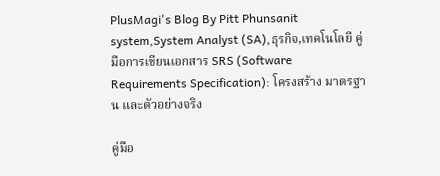PlusMagi's Blog By Pitt Phunsanit system,System Analyst (SA),ธุรกิจ,เทคโนโลยี คู่มือการเขียนเอกสาร SRS (Software Requirements Specification): โครงสร้าง มาตรฐาน และตัวอย่างจริง

คู่มือ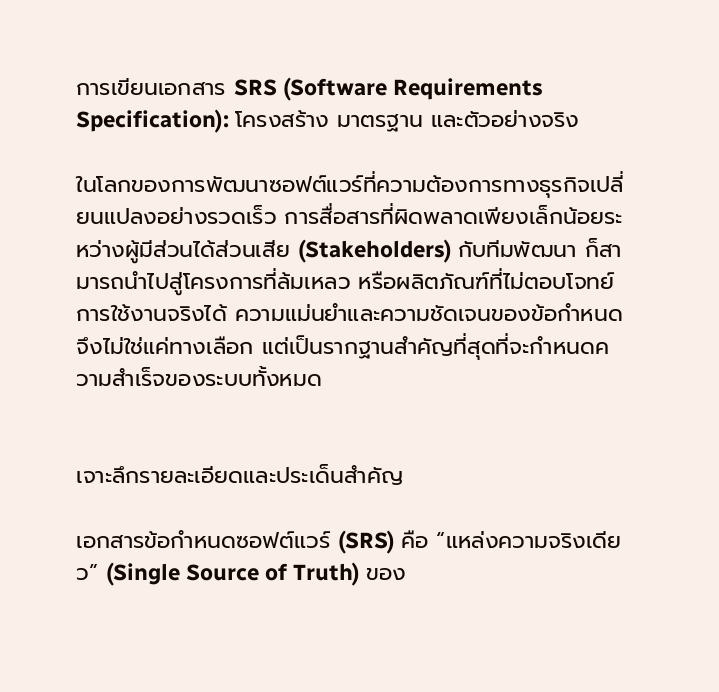การเขียนเอกสาร SRS (Software Requirements Specification): โครงสร้าง มาตรฐาน และตัวอย่างจริง

ในโลกของการพัฒนาซอฟต์แวร์ที่ความต้องการทางธุรกิจเปลี่ยนแปลงอย่างรวดเร็ว การสื่อสารที่ผิดพลาดเพียงเล็กน้อยระหว่างผู้มีส่วนได้ส่วนเสีย (Stakeholders) กับทีมพัฒนา ก็สามารถนำไปสู่โครงการที่ล้มเหลว หรือผลิตภัณฑ์ที่ไม่ตอบโจทย์การใช้งานจริงได้ ความแม่นยำและความชัดเจนของข้อกำหนดจึงไม่ใช่แค่ทางเลือก แต่เป็นรากฐานสำคัญที่สุดที่จะกำหนดความสำเร็จของระบบทั้งหมด


เจาะลึกรายละเอียดและประเด็นสำคัญ

เอกสารข้อกำหนดซอฟต์แวร์ (SRS) คือ “แหล่งความจริงเดียว” (Single Source of Truth) ของ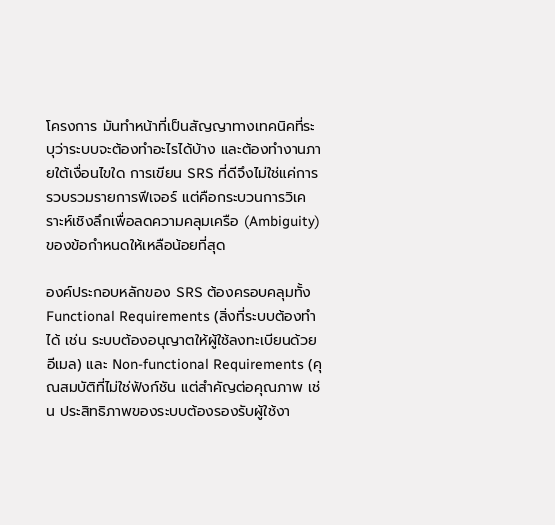โครงการ มันทำหน้าที่เป็นสัญญาทางเทคนิคที่ระบุว่าระบบจะต้องทำอะไรได้บ้าง และต้องทำงานภายใต้เงื่อนไขใด การเขียน SRS ที่ดีจึงไม่ใช่แค่การรวบรวมรายการฟีเจอร์ แต่คือกระบวนการวิเคราะห์เชิงลึกเพื่อลดความคลุมเครือ (Ambiguity) ของข้อกำหนดให้เหลือน้อยที่สุด

องค์ประกอบหลักของ SRS ต้องครอบคลุมทั้ง Functional Requirements (สิ่งที่ระบบต้องทำได้ เช่น ระบบต้องอนุญาตให้ผู้ใช้ลงทะเบียนด้วยอีเมล) และ Non-functional Requirements (คุณสมบัติที่ไม่ใช่ฟังก์ชัน แต่สำคัญต่อคุณภาพ เช่น ประสิทธิภาพของระบบต้องรองรับผู้ใช้งา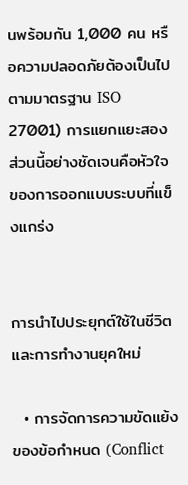นพร้อมกัน 1,000 คน หรือความปลอดภัยต้องเป็นไปตามมาตรฐาน ISO 27001) การแยกแยะสองส่วนนี้อย่างชัดเจนคือหัวใจของการออกแบบระบบที่แข็งแกร่ง


การนำไปประยุกต์ใช้ในชีวิตและการทำงานยุคใหม่

  • การจัดการความขัดแย้งของข้อกำหนด (Conflict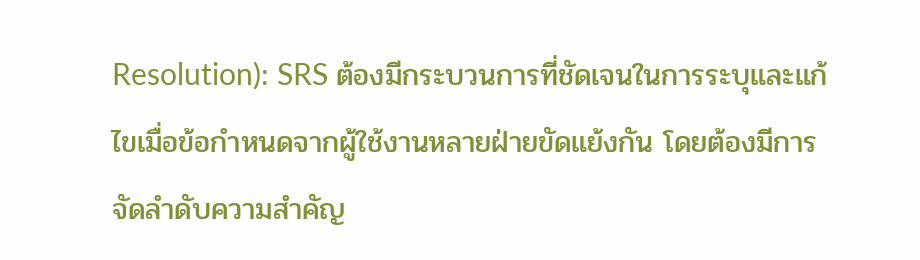Resolution): SRS ต้องมีกระบวนการที่ชัดเจนในการระบุและแก้ไขเมื่อข้อกำหนดจากผู้ใช้งานหลายฝ่ายขัดแย้งกัน โดยต้องมีการจัดลำดับความสำคัญ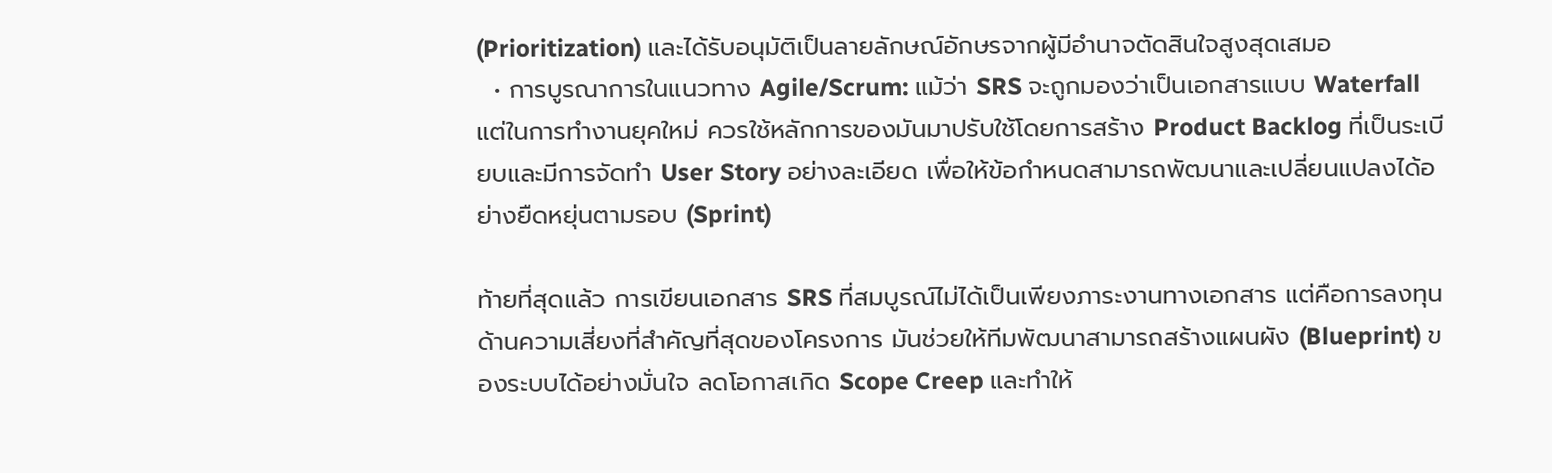(Prioritization) และได้รับอนุมัติเป็นลายลักษณ์อักษรจากผู้มีอำนาจตัดสินใจสูงสุดเสมอ
  • การบูรณาการในแนวทาง Agile/Scrum: แม้ว่า SRS จะถูกมองว่าเป็นเอกสารแบบ Waterfall แต่ในการทำงานยุคใหม่ ควรใช้หลักการของมันมาปรับใช้โดยการสร้าง Product Backlog ที่เป็นระเบียบและมีการจัดทำ User Story อย่างละเอียด เพื่อให้ข้อกำหนดสามารถพัฒนาและเปลี่ยนแปลงได้อย่างยืดหยุ่นตามรอบ (Sprint)

ท้ายที่สุดแล้ว การเขียนเอกสาร SRS ที่สมบูรณ์ไม่ได้เป็นเพียงภาระงานทางเอกสาร แต่คือการลงทุนด้านความเสี่ยงที่สำคัญที่สุดของโครงการ มันช่วยให้ทีมพัฒนาสามารถสร้างแผนผัง (Blueprint) ของระบบได้อย่างมั่นใจ ลดโอกาสเกิด Scope Creep และทำให้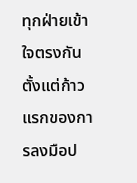ทุกฝ่ายเข้าใจตรงกันตั้งแต่ก้าวแรกของการลงมือป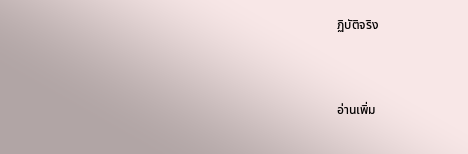ฏิบัติจริง


อ่านเพิ่ม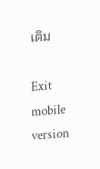เติม

Exit mobile version